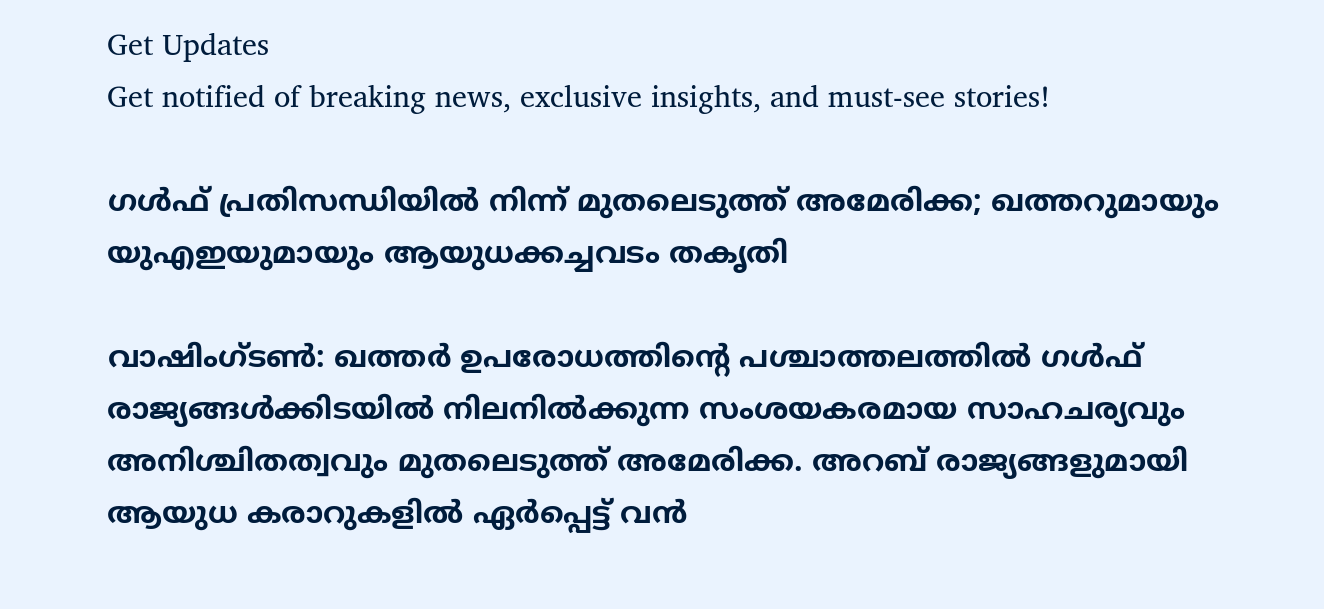Get Updates
Get notified of breaking news, exclusive insights, and must-see stories!

ഗള്‍ഫ് പ്രതിസന്ധിയില്‍ നിന്ന് മുതലെടുത്ത് അമേരിക്ക; ഖത്തറുമായും യുഎഇയുമായും ആയുധക്കച്ചവടം തകൃതി

വാഷിംഗ്ടണ്‍: ഖത്തര്‍ ഉപരോധത്തിന്റെ പശ്ചാത്തലത്തില്‍ ഗള്‍ഫ് രാജ്യങ്ങള്‍ക്കിടയില്‍ നിലനില്‍ക്കുന്ന സംശയകരമായ സാഹചര്യവും അനിശ്ചിതത്വവും മുതലെടുത്ത് അമേരിക്ക. അറബ് രാജ്യങ്ങളുമായി ആയുധ കരാറുകളില്‍ ഏര്‍പ്പെട്ട് വന്‍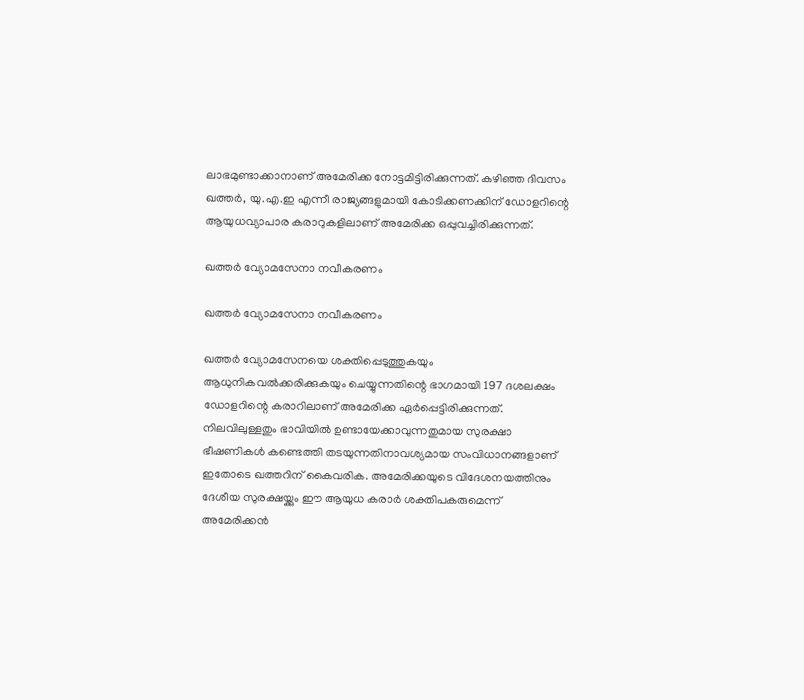ലാഭമുണ്ടാക്കാനാണ് അമേരിക്ക നോട്ടമിട്ടിരിക്കുന്നത്. കഴിഞ്ഞ ദിവസം ഖത്തര്‍, യു.എ.ഇ എന്നീ രാജ്യങ്ങളുമായി കോടിക്കണക്കിന് ഡോളറിന്റെ ആയുധവ്യാപാര കരാറുകളിലാണ് അമേരിക്ക ഒപ്പുവച്ചിരിക്കുന്നത്.

ഖത്തര്‍ വ്യോമസേനാ നവീകരണം

ഖത്തര്‍ വ്യോമസേനാ നവീകരണം

ഖത്തര്‍ വ്യോമസേനയെ ശക്തിപ്പെടുത്തുകയും ആധുനികവല്‍ക്കരിക്കുകയും ചെയ്യുന്നതിന്റെ ഭാഗമായി 197 ദശലക്ഷം ഡോളറിന്റെ കരാറിലാണ് അമേരിക്ക ഏര്‍പ്പെട്ടിരിക്കുന്നത്. നിലവിലുള്ളതും ഭാവിയില്‍ ഉണ്ടായേക്കാവുന്നതുമായ സുരക്ഷാ ഭീഷണികള്‍ കണ്ടെത്തി തടയുന്നതിനാവശ്യമായ സംവിധാനങ്ങളാണ് ഇതോടെ ഖത്തറിന് കൈവരിക. അമേരിക്കയുടെ വിദേശനയത്തിനും ദേശീയ സുരക്ഷയ്ക്കും ഈ ആയുധ കരാര്‍ ശക്തിപകരുമെന്ന് അമേരിക്കന്‍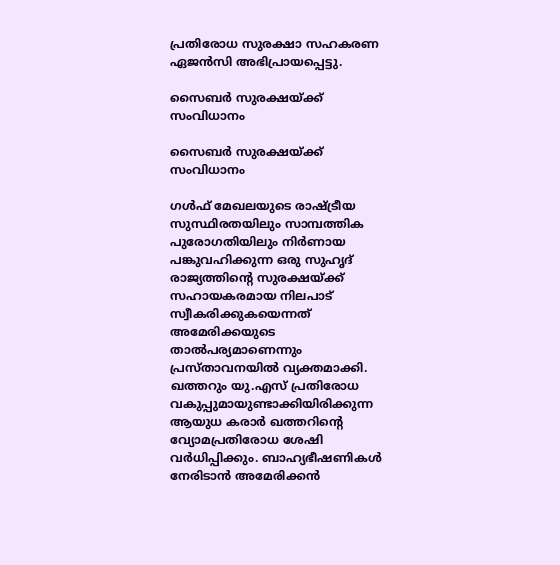പ്രതിരോധ സുരക്ഷാ സഹകരണ ഏജന്‍സി അഭിപ്രായപ്പെട്ടു.

സൈബര്‍ സുരക്ഷയ്ക്ക് സംവിധാനം

സൈബര്‍ സുരക്ഷയ്ക്ക് സംവിധാനം

ഗള്‍ഫ് മേഖലയുടെ രാഷ്ട്രീയ സുസ്ഥിരതയിലും സാമ്പത്തിക പുരോഗതിയിലും നിര്‍ണായ പങ്കുവഹിക്കുന്ന ഒരു സുഹൃദ് രാജ്യത്തിന്റെ സുരക്ഷയ്ക്ക് സഹായകരമായ നിലപാട് സ്വീകരിക്കുകയെന്നത് അമേരിക്കയുടെ താല്‍പര്യമാണെന്നും പ്രസ്താവനയില്‍ വ്യക്തമാക്കി. ഖത്തറും യു.എസ് പ്രതിരോധ വകുപ്പുമായുണ്ടാക്കിയിരിക്കുന്ന ആയുധ കരാര്‍ ഖത്തറിന്റെ വ്യോമപ്രതിരോധ ശേഷി വര്‍ധിപ്പിക്കും. ബാഹ്യഭീഷണികള്‍ നേരിടാന്‍ അമേരിക്കന്‍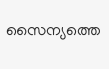സൈന്യത്തെ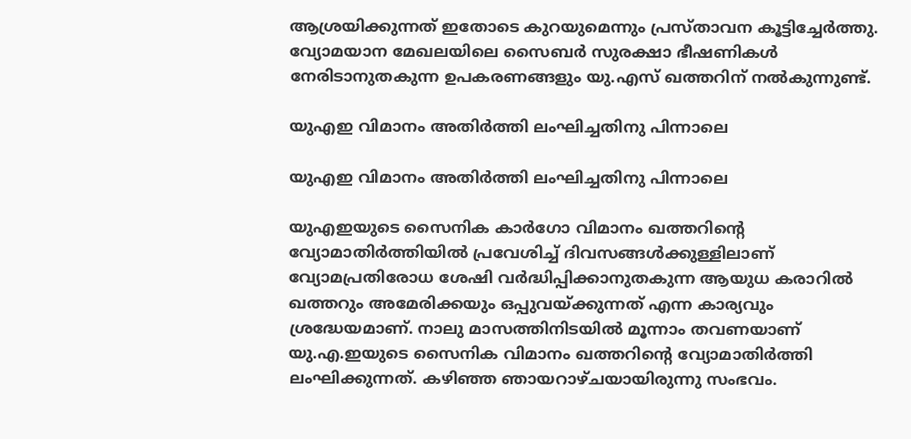ആശ്രയിക്കുന്നത് ഇതോടെ കുറയുമെന്നും പ്രസ്താവന കൂട്ടിച്ചേര്‍ത്തു. വ്യോമയാന മേഖലയിലെ സൈബര്‍ സുരക്ഷാ ഭീഷണികള്‍ നേരിടാനുതകുന്ന ഉപകരണങ്ങളും യു.എസ് ഖത്തറിന് നല്‍കുന്നുണ്ട്.

യുഎഇ വിമാനം അതിര്‍ത്തി ലംഘിച്ചതിനു പിന്നാലെ

യുഎഇ വിമാനം അതിര്‍ത്തി ലംഘിച്ചതിനു പിന്നാലെ

യുഎഇയുടെ സൈനിക കാര്‍ഗോ വിമാനം ഖത്തറിന്റെ വ്യോമാതിര്‍ത്തിയില്‍ പ്രവേശിച്ച് ദിവസങ്ങള്‍ക്കുള്ളിലാണ് വ്യോമപ്രതിരോധ ശേഷി വര്‍ദ്ധിപ്പിക്കാനുതകുന്ന ആയുധ കരാറില്‍ ഖത്തറും അമേരിക്കയും ഒപ്പുവയ്ക്കുന്നത് എന്ന കാര്യവും ശ്രദ്ധേയമാണ്. നാലു മാസത്തിനിടയില്‍ മൂന്നാം തവണയാണ് യു.എ.ഇയുടെ സൈനിക വിമാനം ഖത്തറിന്റെ വ്യോമാതിര്‍ത്തി ലംഘിക്കുന്നത്. കഴിഞ്ഞ ഞായറാഴ്ചയായിരുന്നു സംഭവം.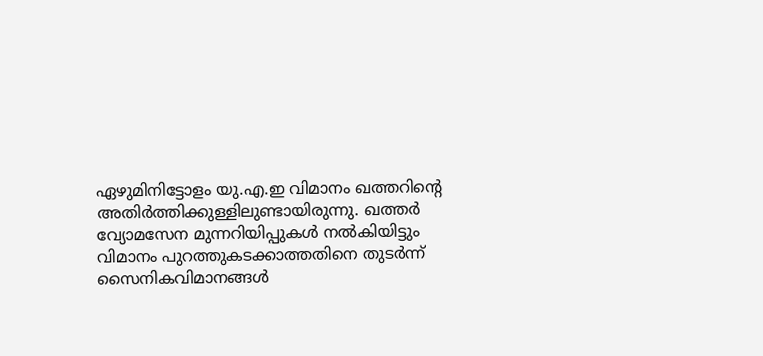ഏഴുമിനിട്ടോളം യു.എ.ഇ വിമാനം ഖത്തറിന്റെ അതിര്‍ത്തിക്കുള്ളിലുണ്ടായിരുന്നു. ഖത്തര്‍ വ്യോമസേന മുന്നറിയിപ്പുകള്‍ നല്‍കിയിട്ടും വിമാനം പുറത്തുകടക്കാത്തതിനെ തുടര്‍ന്ന് സൈനികവിമാനങ്ങള്‍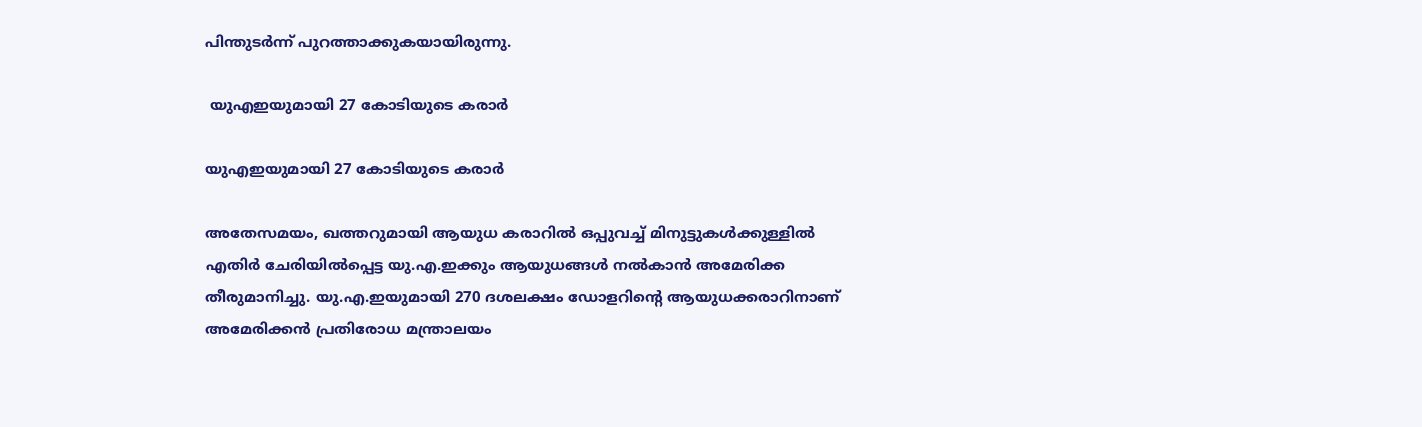പിന്തുടര്‍ന്ന് പുറത്താക്കുകയായിരുന്നു.

 യുഎഇയുമായി 27 കോടിയുടെ കരാര്‍

യുഎഇയുമായി 27 കോടിയുടെ കരാര്‍

അതേസമയം, ഖത്തറുമായി ആയുധ കരാറില്‍ ഒപ്പുവച്ച് മിനുട്ടുകള്‍ക്കുള്ളില്‍ എതിര്‍ ചേരിയില്‍പ്പെട്ട യു.എ.ഇക്കും ആയുധങ്ങള്‍ നല്‍കാന്‍ അമേരിക്ക തീരുമാനിച്ചു. യു.എ.ഇയുമായി 270 ദശലക്ഷം ഡോളറിന്റെ ആയുധക്കരാറിനാണ് അമേരിക്കന്‍ പ്രതിരോധ മന്ത്രാലയം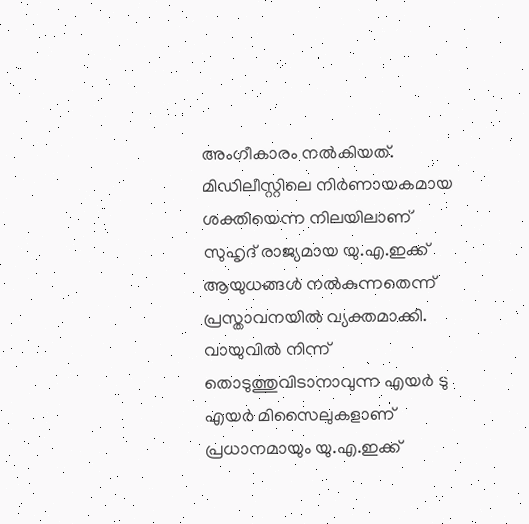അംഗീകാരം നല്‍കിയത്. മിഡിലീസ്റ്റിലെ നിര്‍ണായകമായ ശക്തിയെന്ന നിലയിലാണ് സുഹൃദ് രാജ്യമായ യു.എ.ഇക്ക് ആയുധങ്ങള്‍ നല്‍കുന്നതെന്ന് പ്രസ്താവനയില്‍ വ്യക്തമാക്കി. വായുവില്‍ നിന്ന് തൊടുത്തുവിടാനാവുന്ന എയര്‍ ടു എയര്‍ മിസൈലുകളാണ് പ്രധാനമായും യു.എ.ഇക്ക്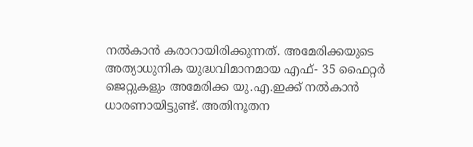നല്‍കാന്‍ കരാറായിരിക്കുന്നത്. അമേരിക്കയുടെ അത്യാധുനിക യുദ്ധവിമാനമായ എഫ്- 35 ഫൈറ്റര്‍ ജെറ്റുകളും അമേരിക്ക യു.എ.ഇക്ക് നല്‍കാന്‍ ധാരണായിട്ടുണ്ട്. അതിനൂതന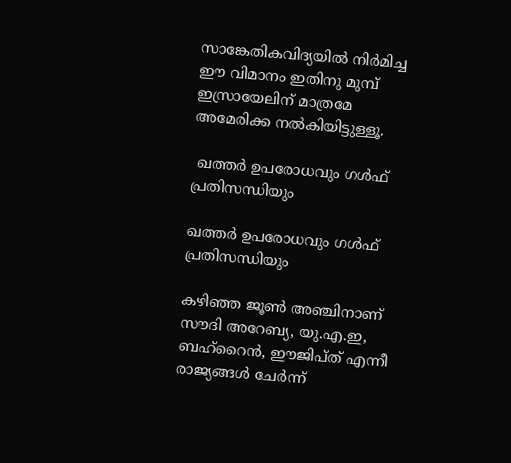സാങ്കേതികവിദ്യയില്‍ നിര്‍മിച്ച ഈ വിമാനം ഇതിനു മുമ്പ് ഇസ്രായേലിന് മാത്രമേ അമേരിക്ക നല്‍കിയിട്ടുള്ളൂ.

 ഖത്തര്‍ ഉപരോധവും ഗള്‍ഫ് പ്രതിസന്ധിയും

ഖത്തര്‍ ഉപരോധവും ഗള്‍ഫ് പ്രതിസന്ധിയും

കഴിഞ്ഞ ജൂണ്‍ അഞ്ചിനാണ് സൗദി അറേബ്യ, യു.എ.ഇ, ബഹ്‌റൈന്‍, ഈജിപ്ത് എന്നീ രാജ്യങ്ങള്‍ ചേര്‍ന്ന്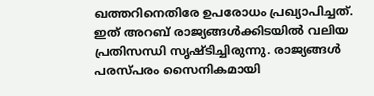ഖത്തറിനെതിരേ ഉപരോധം പ്രഖ്യാപിച്ചത്. ഇത് അറബ് രാജ്യങ്ങള്‍ക്കിടയില്‍ വലിയ പ്രതിസന്ധി സൃഷ്ടിച്ചിരുന്നു. രാജ്യങ്ങള്‍ പരസ്പരം സൈനികമായി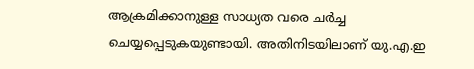ആക്രമിക്കാനുള്ള സാധ്യത വരെ ചര്‍ച്ച ചെയ്യപ്പെടുകയുണ്ടായി. അതിനിടയിലാണ് യു.എ.ഇ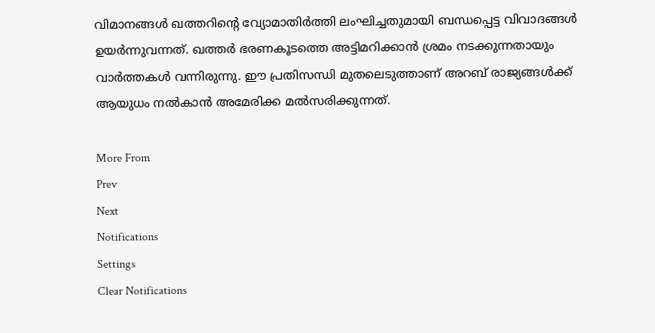വിമാനങ്ങള്‍ ഖത്തറിന്റെ വ്യോമാതിര്‍ത്തി ലംഘിച്ചതുമായി ബന്ധപ്പെട്ട വിവാദങ്ങള്‍ ഉയര്‍ന്നുവന്നത്. ഖത്തര്‍ ഭരണകൂടത്തെ അട്ടിമറിക്കാന്‍ ശ്രമം നടക്കുന്നതായും വാര്‍ത്തകള്‍ വന്നിരുന്നു. ഈ പ്രതിസന്ധി മുതലെടുത്താണ് അറബ് രാജ്യങ്ങള്‍ക്ക് ആയുധം നല്‍കാന്‍ അമേരിക്ക മല്‍സരിക്കുന്നത്.

More From
Prev
Next
Notifications
Settings
Clear Notifications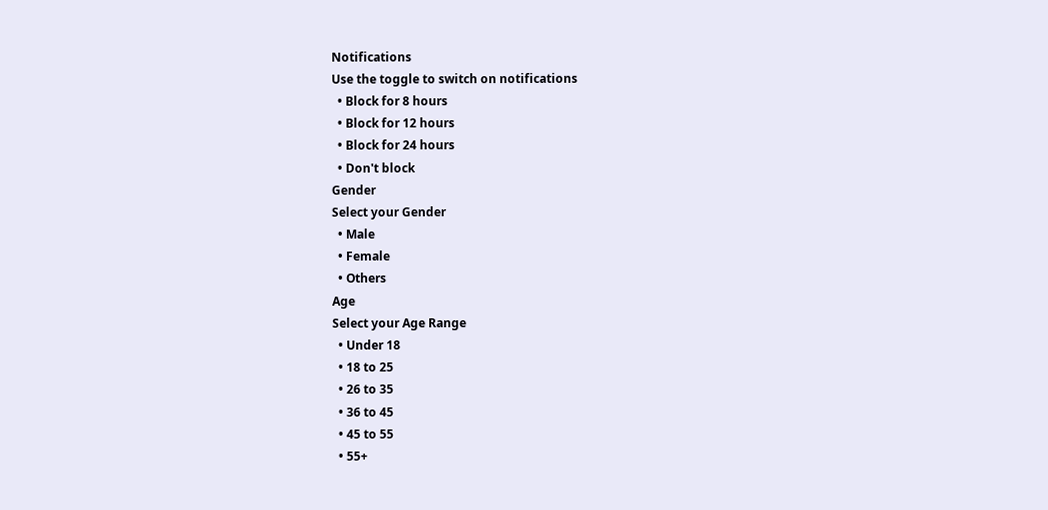Notifications
Use the toggle to switch on notifications
  • Block for 8 hours
  • Block for 12 hours
  • Block for 24 hours
  • Don't block
Gender
Select your Gender
  • Male
  • Female
  • Others
Age
Select your Age Range
  • Under 18
  • 18 to 25
  • 26 to 35
  • 36 to 45
  • 45 to 55
  • 55+